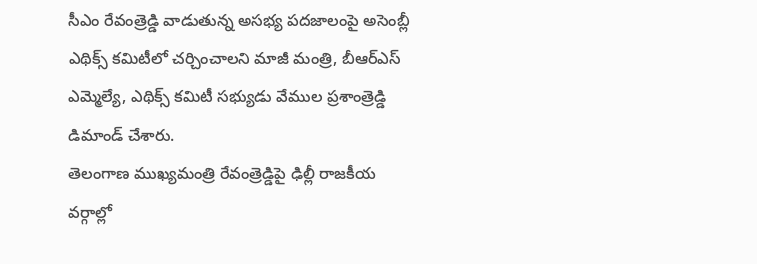సీఎం రేవంత్రెడ్డి వాడుతున్న అసభ్య పదజాలంపై అసెంబ్లీ ఎథిక్స్ కమిటీలో చర్చించాలని మాజీ మంత్రి, బీఆర్ఎస్ ఎమ్మెల్యే, ఎథిక్స్ కమిటీ సభ్యుడు వేముల ప్రశాంత్రెడ్డి డిమాండ్ చేశారు.
తెలంగాణ ముఖ్యమంత్రి రేవంత్రెడ్డిపై ఢిల్లీ రాజకీయ వర్గాల్లో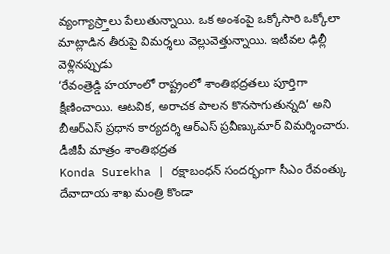వ్యంగ్యాస్ర్తాలు పేలుతున్నాయి. ఒక అంశంపై ఒక్కోసారి ఒక్కోలా మాట్లాడిన తీరుపై విమర్శలు వెల్లువెత్తున్నాయి. ఇటీవల ఢిల్లీ వెళ్లినప్పుడు
‘రేవంత్రెడ్డి హయాంలో రాష్ట్రంలో శాంతిభద్రతలు పూర్తిగా క్షీణించాయి. ఆటవిక, అరాచక పాలన కొనసాగుతున్నది’ అని బీఆర్ఎస్ ప్రధాన కార్యదర్శి ఆర్ఎస్ ప్రవీణ్కుమార్ విమర్శించారు. డీజీపీ మాత్రం శాంతిభద్రత
Konda Surekha | రక్షాబంధన్ సందర్భంగా సీఎం రేవంత్కు దేవాదాయ శాఖ మంత్రి కొండా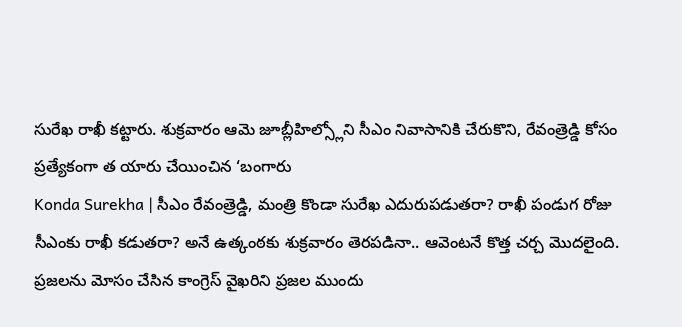సురేఖ రాఖీ కట్టారు. శుక్రవారం ఆమె జూబ్లీహిల్స్లోని సీఎం నివాసానికి చేరుకొని, రేవంత్రెడ్డి కోసం ప్రత్యేకంగా త యారు చేయించిన ‘బంగారు
Konda Surekha | సీఎం రేవంత్రెడ్డి, మంత్రి కొండా సురేఖ ఎదురుపడుతరా? రాఖీ పండుగ రోజు సీఎంకు రాఖీ కడుతరా? అనే ఉత్కంఠకు శుక్రవారం తెరపడినా.. ఆవెంటనే కొత్త చర్చ మొదలైంది.
ప్రజలను మోసం చేసిన కాంగ్రెస్ వైఖరిని ప్రజల ముందు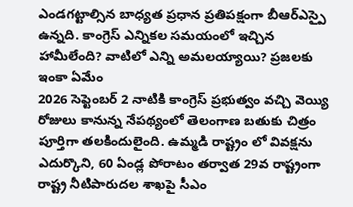ఎండగట్టాల్సిన బాధ్యత ప్రధాన ప్రతిపక్షంగా బీఆర్ఎస్పై ఉన్నది. కాంగ్రెస్ ఎన్నికల సమయంలో ఇచ్చిన హామీలేంది? వాటిలో ఎన్ని అమలయ్యాయి? ప్రజలకు ఇంకా ఏమేం
2026 సెప్టెంబర్ 2 నాటికి కాంగ్రెస్ ప్రభుత్వం వచ్చి వెయ్యి రోజులు కానున్న నేపథ్యంలో తెలంగాణ బతుకు చిత్రం పూర్తిగా తలకిందులైంది. ఉమ్మడి రాష్ట్రం లో వివక్షను ఎదుర్కొని, 60 ఏండ్ల పోరాటం తర్వాత 29వ రాష్ట్రంగా
రాష్ట్ర నీటిపారుదల శాఖపై సీఎం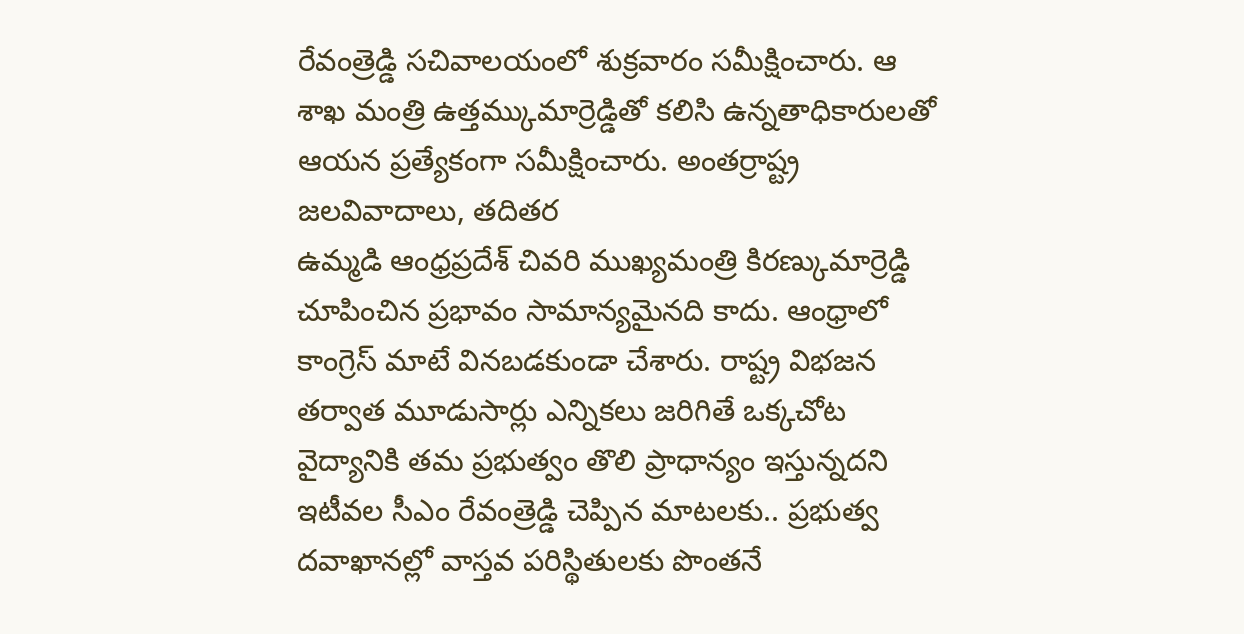రేవంత్రెడ్డి సచివాలయంలో శుక్రవారం సమీక్షించారు. ఆ శాఖ మంత్రి ఉత్తమ్కుమార్రెడ్డితో కలిసి ఉన్నతాధికారులతో ఆయన ప్రత్యేకంగా సమీక్షించారు. అంతర్రాష్ట్ర జలవివాదాలు, తదితర
ఉమ్మడి ఆంధ్రప్రదేశ్ చివరి ముఖ్యమంత్రి కిరణ్కుమార్రెడ్డి చూపించిన ప్రభావం సామాన్యమైనది కాదు. ఆంధ్రాలో కాంగ్రెస్ మాటే వినబడకుండా చేశారు. రాష్ట్ర విభజన తర్వాత మూడుసార్లు ఎన్నికలు జరిగితే ఒక్కచోట
వైద్యానికి తమ ప్రభుత్వం తొలి ప్రాధాన్యం ఇస్తున్నదని ఇటీవల సీఎం రేవంత్రెడ్డి చెప్పిన మాటలకు.. ప్రభుత్వ దవాఖానల్లో వాస్తవ పరిస్థితులకు పొంతనే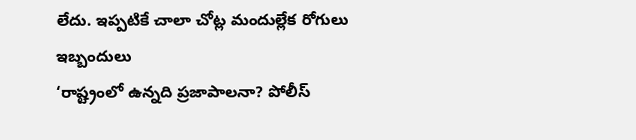లేదు. ఇప్పటికే చాలా చోట్ల మందుల్లేక రోగులు ఇబ్బందులు
‘రాష్ట్రంలో ఉన్నది ప్రజాపాలనా? పోలీస్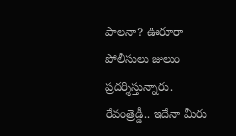పాలనా? ఊరూరా పోలీసులు జులుం ప్రదర్శిస్తున్నారు. రేవంత్రెడ్డీ.. ఇదేనా మీరు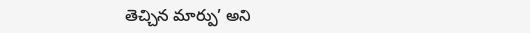తెచ్చిన మార్పు’ అని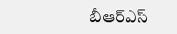బీఆర్ఎస్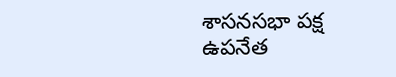శాసనసభా పక్ష ఉపనేత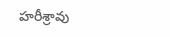హరీశ్రావు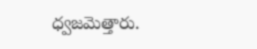ధ్వజమెత్తారు.